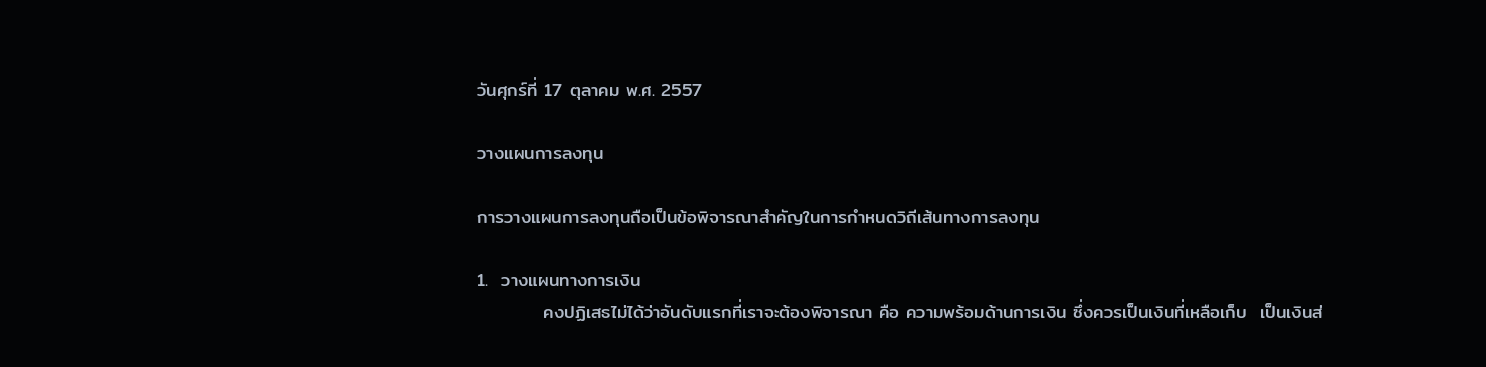วันศุกร์ที่ 17 ตุลาคม พ.ศ. 2557

วางแผนการลงทุน

การวางแผนการลงทุนถือเป็นข้อพิจารณาสำคัญในการกำหนดวิถีเส้นทางการลงทุน

1.  วางแผนทางการเงิน
          คงปฏิเสธไม่ได้ว่าอันดับแรกที่เราจะต้องพิจารณา คือ ความพร้อมด้านการเงิน ซึ่งควรเป็นเงินที่เหลือเก็บ  เป็นเงินส่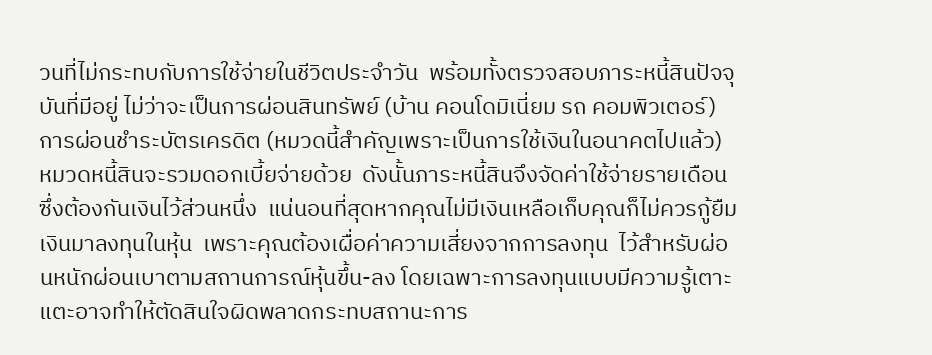วนที่ไม่กระทบกับการใช้จ่ายในชีวิตประจำวัน  พร้อมทั้งตรวจสอบภาระหนี้สินปัจจุบันที่มีอยู่ ไม่ว่าจะเป็นการผ่อนสินทรัพย์ (บ้าน คอนโดมิเนี่ยม รถ คอมพิวเตอร์) การผ่อนชำระบัตรเครดิต (หมวดนี้สำคัญเพราะเป็นการใช้เงินในอนาคตไปแล้ว)  หมวดหนี้สินจะรวมดอกเบี้ยจ่ายด้วย  ดังนั้นภาระหนี้สินจึงจัดค่าใช้จ่ายรายเดือนซึ่งต้องกันเงินไว้ส่วนหนึ่ง  แน่นอนที่สุดหากคุณไม่มีเงินเหลือเก็บคุณก็ไม่ควรกู้ยืมเงินมาลงทุนในหุ้น  เพราะคุณต้องเผื่อค่าความเสี่ยงจากการลงทุน  ไว้สำหรับผ่อนหนักผ่อนเบาตามสถานการณ์หุ้นขึ้น-ลง โดยเฉพาะการลงทุนแบบมีความรู้เตาะแตะอาจทำให้ตัดสินใจผิดพลาดกระทบสถานะการ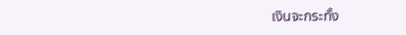เงินจะกระทั้ง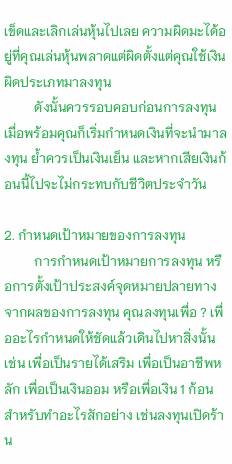เข็ดและเลิกเล่นหุ้นไปเลย ความผิดมะได้อยู่ที่คุณเล่นหุ้นพลาดแต่ผิดตั้งแต่คุณใช้เงินผิดประเภทมาลงทุน
         ดังนั้นควรรอบคอบก่อนการลงทุน  เมื่อพร้อมคุณก็เริ่มกำหนดเงินที่จะนำมาลงทุน ย้ำควรเป็นเงินเย็น และหากเสียเงินก้อนนี้ไปจะไม่กระทบกับชีวิตประจำวัน

2. กำหนดเป้าหมายของการลงทุน
         การกำหนดเป้าหมายการลงทุน หรือการตั้งเป้าประสงค์จุดหมายปลายทางจากผลของการลงทุน คุณลงทุนเพื่อ ? เพื่ออะไรกำหนดให้ชัดแล้วเดินไปหาสิ่งนั้น เช่น เพื่อเป็นรายได้เสริม เพื่อเป็นอาชีพหลัก เพื่อเป็นเงินออม หรือเพื่อเงิน 1 ก้อนสำหรับทำอะไรสักอย่าง เช่นลงทุนเปิดร้าน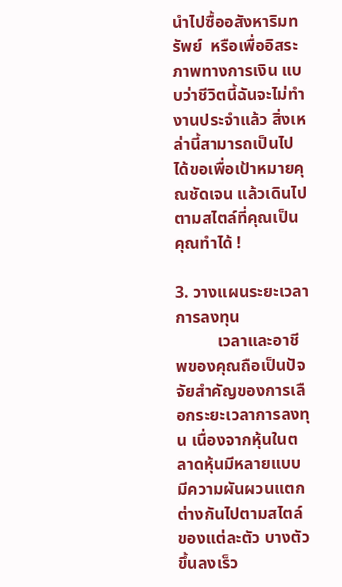นำไปซื้ออสังหาริมทรัพย์  หรือเพื่ออิสระภาพทางการเงิน แบบว่าชีวิตนี้ฉันจะไม่ทำงานประจำแล้ว สิ่งเหล่านี้สามารถเป็นไปได้ขอเพื่อเป้าหมายคุณชัดเจน แล้วเดินไปตามสไตล์ที่คุณเป็น คุณทำได้ !

3. วางแผนระยะเวลาการลงทุน
          เวลาและอาชีพของคุณถือเป็นปัจจัยสำคัญของการเลือกระยะเวลาการลงทุน เนื่องจากหุ้นในตลาดหุ้นมีหลายแบบมีความผันผวนแตกต่างกันไปตามสไตล์ของแต่ละตัว บางตัวขึ้นลงเร็ว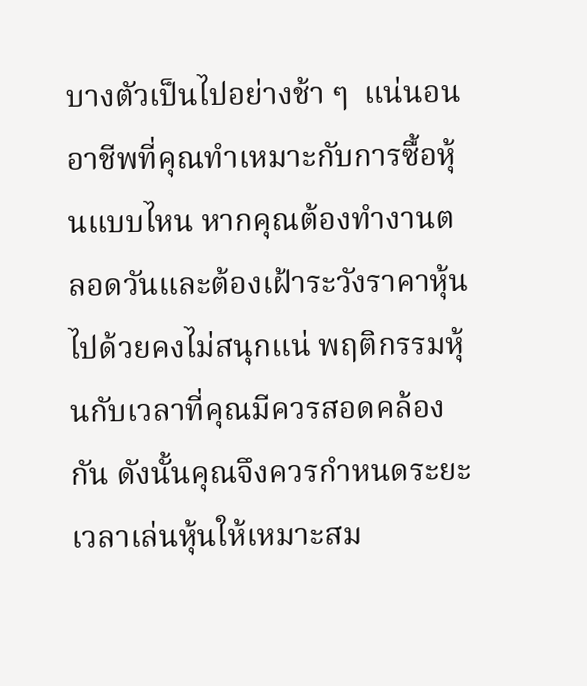บางตัวเป็นไปอย่างช้า ๆ  แน่นอนอาชีพที่คุณทำเหมาะกับการซื้อหุ้นแบบไหน หากคุณต้องทำงานตลอดวันและต้องเฝ้าระวังราคาหุ้นไปด้วยคงไม่สนุกแน่ พฤติกรรมหุ้นกับเวลาที่คุณมีควรสอดคล้องกัน ดังนั้นคุณจึงควรกำหนดระยะเวลาเล่นหุ้นให้เหมาะสม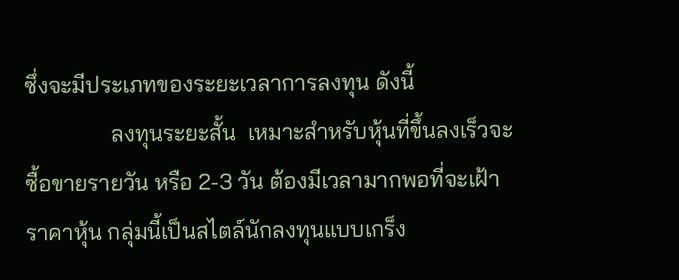ซึ่งจะมีประเภทของระยะเวลาการลงทุน ดังนี้
               ลงทุนระยะสั้น  เหมาะสำหรับหุ้นที่ขึ้นลงเร็วจะซื้อขายรายวัน หรือ 2-3 วัน ต้องมีเวลามากพอที่จะเฝ้าราคาหุ้น กลุ่มนี้เป็นสไตล์นักลงทุนแบบเกร็ง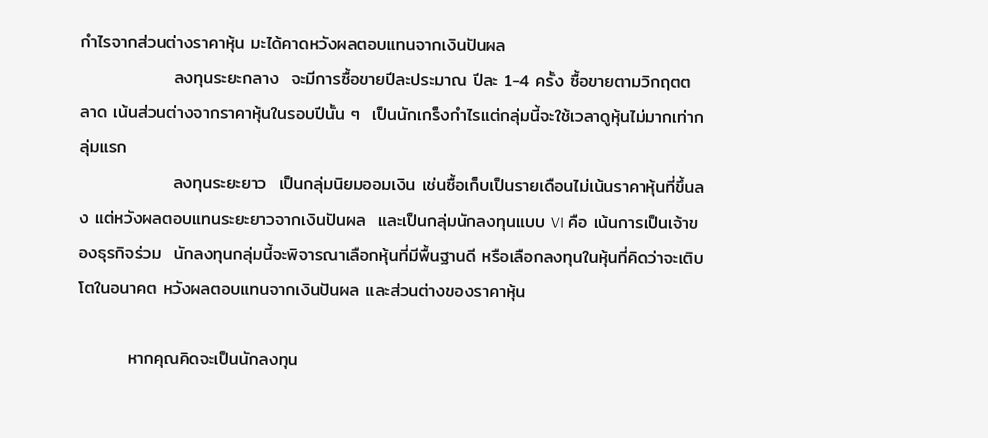กำไรจากส่วนต่างราคาหุ้น มะได้คาดหวังผลตอบแทนจากเงินปันผล
               ลงทุนระยะกลาง  จะมีการซื้อขายปีละประมาณ ปีละ 1-4 ครั้ง ซื้อขายตามวิกฤตตลาด เน้นส่วนต่างจากราคาหุ้นในรอบปีนั้น ๆ  เป็นนักเกร็งกำไรแต่กลุ่มนี้จะใช้เวลาดูหุ้นไม่มากเท่ากลุ่มแรก
               ลงทุนระยะยาว  เป็นกลุ่มนิยมออมเงิน เช่นซื้อเก็บเป็นรายเดือนไม่เน้นราคาหุ้นที่ขึ้นลง แต่หวังผลตอบแทนระยะยาวจากเงินปันผล  และเป็นกลุ่มนักลงทุนแบบ VI คือ เน้นการเป็นเจ้าของธุรกิจร่วม  นักลงทุนกลุ่มนี้จะพิจารณาเลือกหุ้นที่มีพื้นฐานดี หรือเลือกลงทุนในหุ้นที่คิดว่าจะเติบโตในอนาคต หวังผลตอบแทนจากเงินปันผล และส่วนต่างของราคาหุ้น

        หากคุณคิดจะเป็นนักลงทุน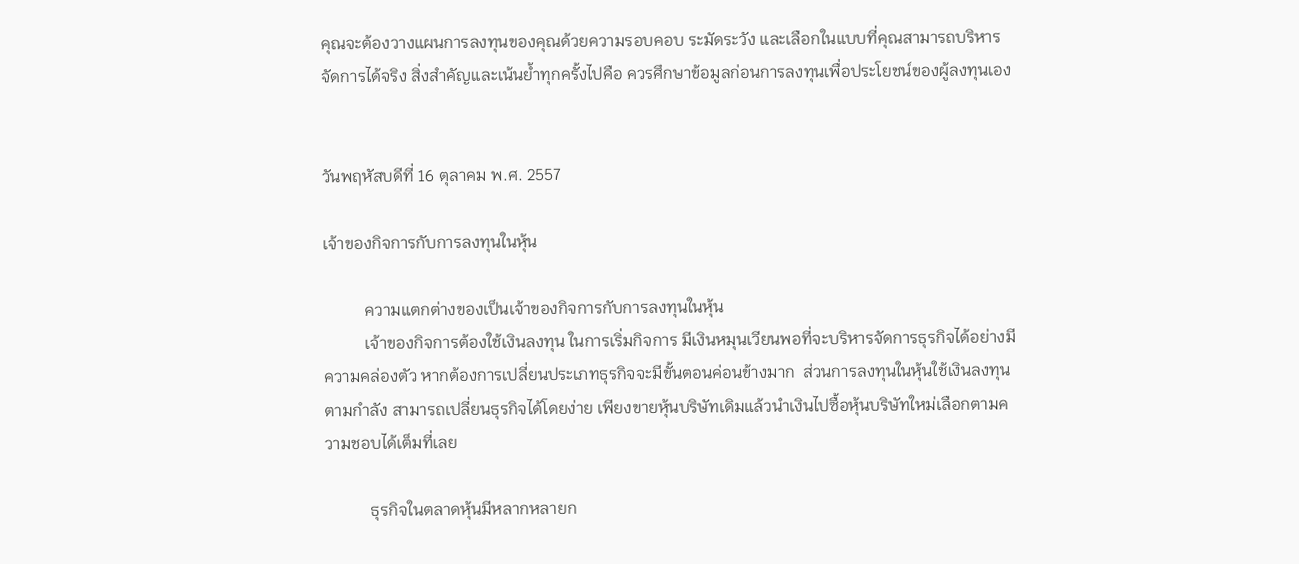คุณจะต้องวางแผนการลงทุนของคุณด้วยความรอบคอบ ระมัดระวัง และเลือกในแบบที่คุณสามารถบริหารจัดการได้จริง สิ่งสำคัญและเน้นย้ำทุกครั้งไปคือ ควรศึกษาข้อมูลก่อนการลงทุนเพื่อประโยชน์ของผู้ลงทุนเอง


วันพฤหัสบดีที่ 16 ตุลาคม พ.ศ. 2557

เจ้าของกิจการกับการลงทุนในหุ้น

          ความแตกต่างของเป็นเจ้าของกิจการกับการลงทุนในหุ้น
          เจ้าของกิจการต้องใช้เงินลงทุน ในการเริ่มกิจการ มีเงินหมุนเวียนพอที่จะบริหารจัดการธุรกิจได้อย่างมีความคล่องตัว หากต้องการเปลี่ยนประเภทธุรกิจจะมีขั้นตอนค่อนข้างมาก  ส่วนการลงทุนในหุ้นใช้เงินลงทุนตามกำลัง สามารถเปลี่ยนธุรกิจได้โดยง่าย เพียงขายหุ้นบริษัทเดิมแล้วนำเงินไปซื้อหุ้นบริษัทใหม่เลือกตามความชอบได้เต็มที่เลย

           ธุรกิจในตลาดหุ้นมีหลากหลายก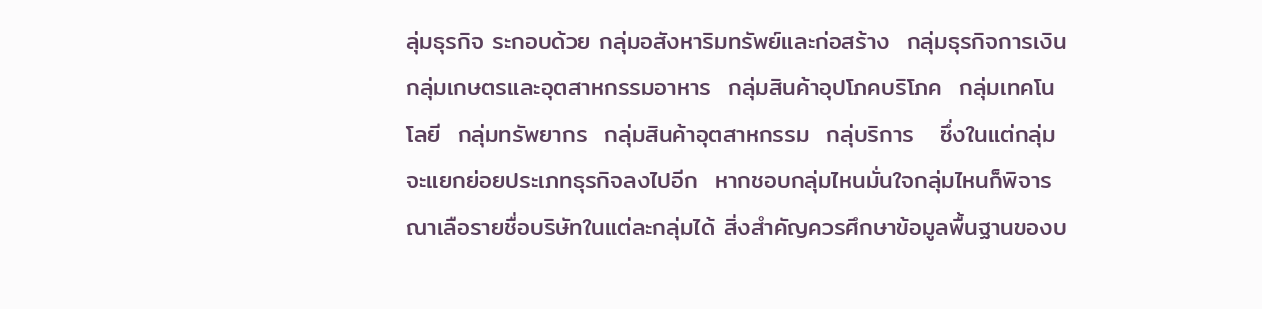ลุ่มธุรกิจ ระกอบด้วย กลุ่มอสังหาริมทรัพย์และก่อสร้าง  กลุ่มธุรกิจการเงิน  กลุ่มเกษตรและอุตสาหกรรมอาหาร  กลุ่มสินค้าอุปโภคบริโภค  กลุ่มเทคโนโลยี  กลุ่มทรัพยากร  กลุ่มสินค้าอุตสาหกรรม  กลุ่บริการ   ซึ่งในแต่กลุ่มจะแยกย่อยประเภทธุรกิจลงไปอีก  หากชอบกลุ่มไหนมั่นใจกลุ่มไหนก็พิจารณาเลือรายชื่อบริษัทในแต่ละกลุ่มได้ สิ่งสำคัญควรศึกษาข้อมูลพื้นฐานของบ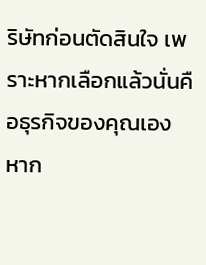ริษัทก่อนตัดสินใจ เพราะหากเลือกแล้วนั่นคือธุรกิจของคุณเอง  หาก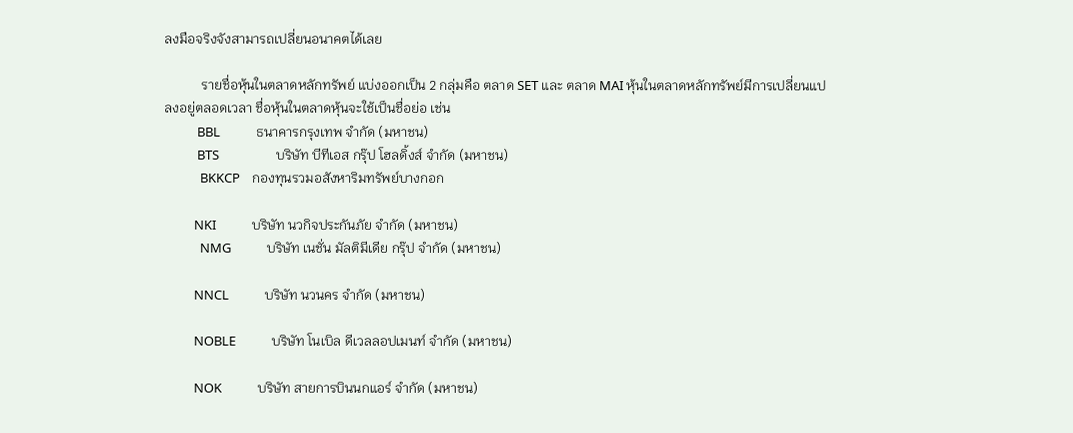ลงมือจริงจังสามารถเปลี่ยนอนาคตได้เลย

           รายชื่อหุ้นในตลาดหลักทรัพย์ แบ่งออกเป็น 2 กลุ่มคือ ตลาด SET และ ตลาด MAI หุ้นในตลาดหลักทรัพย์มีการเปลี่ยนแปลงอยู่ตลอดเวลา ชื่อหุ้นในตลาดหุ้นจะใช้เป็นชื่อย่อ เช่น
           BBL            ธนาคารกรุงเทพ จำกัด (มหาชน)
           BTS                   บริษัท บีทีเอส กรุ๊ป โฮลดิ้งส์ จำกัด (มหาชน)
            BKKCP    กองทุนรวมอสังหาริมทรัพย์บางกอก

          NKI            บริษัท นวกิจประกันภัย จำกัด (มหาชน)
            NMG            บริษัท เนชั่น มัลติมีเดีย กรุ๊ป จำกัด (มหาชน)

          NNCL            บริษัท นวนคร จำกัด (มหาชน)

          NOBLE            บริษัท โนเบิล ดีเวลลอปเมนท์ จำกัด (มหาชน)

          NOK            บริษัท สายการบินนกแอร์ จำกัด (มหาชน)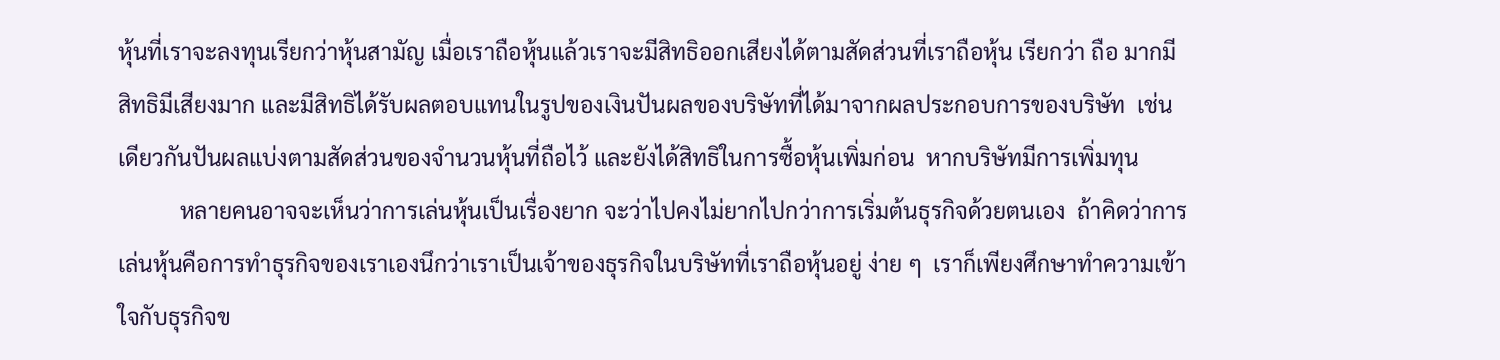หุ้นที่เราจะลงทุนเรียกว่าหุ้นสามัญ เมื่อเราถือหุ้นแล้วเราจะมีสิทธิออกเสียงได้ตามสัดส่วนที่เราถือหุ้น เรียกว่า ถือ มากมีสิทธิมีเสียงมาก และมีสิทธิได้รับผลตอบแทนในรูปของเงินปันผลของบริษัทที่ได้มาจากผลประกอบการของบริษัท  เช่นเดียวกันปันผลแบ่งตามสัดส่วนของจำนวนหุ้นที่ถือไว้ และยังได้สิทธิในการซื้อหุ้นเพิ่มก่อน  หากบริษัทมีการเพิ่มทุน
           หลายคนอาจจะเห็นว่าการเล่นหุ้นเป็นเรื่องยาก จะว่าไปคงไม่ยากไปกว่าการเริ่มต้นธุรกิจด้วยตนเอง  ถ้าคิดว่าการเล่นหุ้นคือการทำธุรกิจของเราเองนึกว่าเราเป็นเจ้าของธุรกิจในบริษัทที่เราถือหุ้นอยู่ ง่าย ๆ  เราก็เพียงศึกษาทำความเข้าใจกับธุรกิจข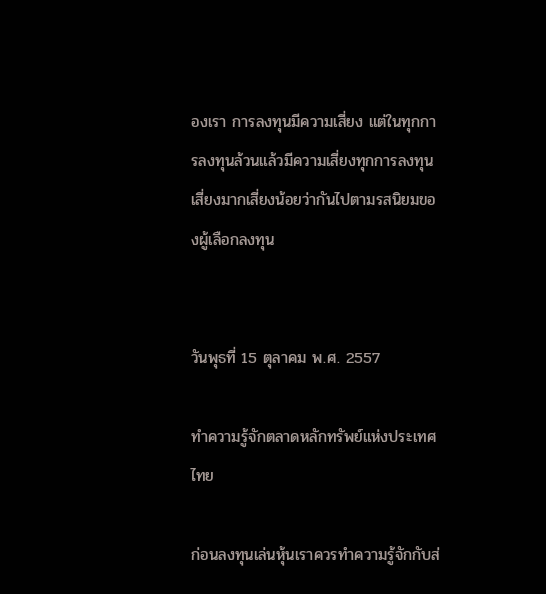องเรา การลงทุนมีความเสี่ยง แต่ในทุกการลงทุนล้วนแล้วมีความเสี่ยงทุกการลงทุนเสี่ยงมากเสี่ยงน้อยว่ากันไปตามรสนิยมของผู้เลือกลงทุน


วันพุธที่ 15 ตุลาคม พ.ศ. 2557

ทำความรู้จักตลาดหลักทรัพย์แห่งประเทศไทย

ก่อนลงทุนเล่นหุ้นเราควรทำความรู้จักกับส่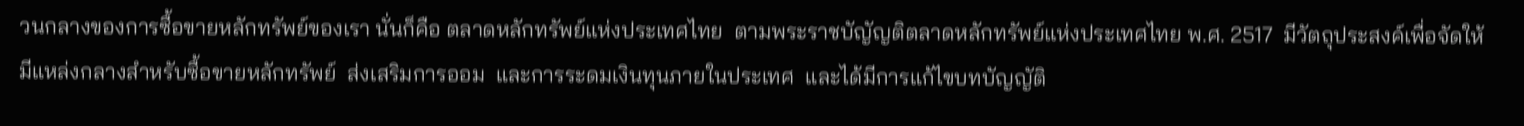วนกลางของการซื้อขายหลักทรัพย์ของเรา นั่นก็คือ ตลาดหลักทรัพย์แห่งประเทศไทย  ตามพระราชบัญัญติตลาดหลักทรัพย์แห่งประเทศไทย พ.ศ. 2517  มีวัตถุประสงค์เพื่อจัดให้มีแหล่งกลางสำหรับซื้อขายหลักทรัพย์  ส่งเสริมการออม  และการระดมเงินทุนภายในประเทศ  และได้มีการแก้ไขบทบัญญัติ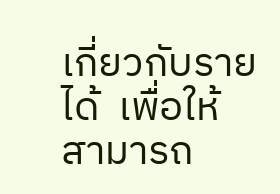เกี่ยวกับรายได้  เพื่อให้สามารถ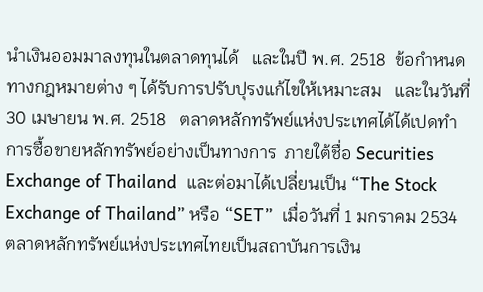นำเงินออมมาลงทุนในตลาดทุนได้   และในปี พ.ศ. 2518  ข้อกำหนดทางกฎหมายต่าง ๆ ได้รับการปรับปุรงแก้ไขให้เหมาะสม   และในวันที่ 30 เมษายน พ.ศ. 2518   ตลาดหลักทรัพย์แห่งประเทศได้ได้เปดทำการซื้อขายหลักทรัพย์อย่างเป็นทางการ  ภายใต้ชื่อ Securities Exchange of Thailand  และต่อมาได้เปลี่ยนเป็น “The Stock Exchange of Thailand” หรือ “SET”  เมื่อวันที่ 1 มกราคม 2534
ตลาดหลักทรัพย์แห่งประเทศไทยเป็นสถาบันการเงิน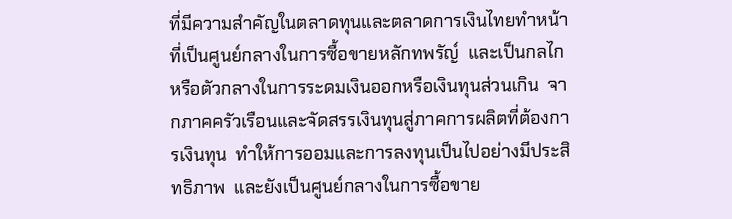ที่มีความสำคัญในตลาดทุนและตลาดการเงินไทยทำหน้าที่เป็นศูนย์กลางในการซื้อขายหลักทพรัญ์  และเป็นกลไกหรือตัวกลางในการระดมเงินออกหรือเงินทุนส่วนเกิน  จากภาคครัวเรือนและจัดสรรเงินทุนสู่ภาคการผลิตที่ต้องการเงินทุน  ทำให้การออมและการลงทุนเป็นไปอย่างมีประสิทธิภาพ  และยังเป็นศูนย์กลางในการซื้อขาย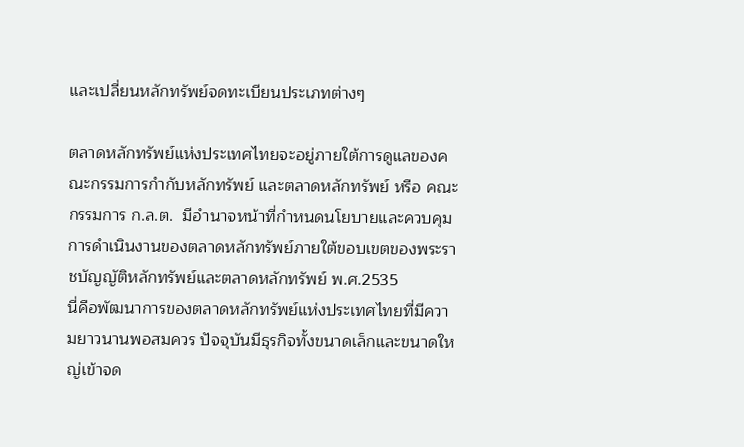และเปลี่ยนหลักทรัพย์จดทะเบียนประเภทต่างๆ

ตลาดหลักทรัพย์แห่งประเทศไทยจะอยู่ภายใต้การดูแลของคณะกรรมการกำกับหลักทรัพย์ และตลาดหลักทรัพย์ หรือ คณะกรรมการ ก.ล.ต.  มีอำนาจหน้าที่กำหนดนโยบายและควบคุมการดำเนินงานของตลาดหลักทรัพย์ภายใต้ขอบเขตของพระราชบัญญัติหลักทรัพย์และตลาดหลักทรัพย์ พ.ศ.2535
นี่คือพัฒนาการของตลาดหลักทรัพย์แห่งประเทศไทยที่มีความยาวนานพอสมควร ปัจจุบันมีธุรกิจทั้งขนาดเล็กและขนาดใหญ่เข้าจด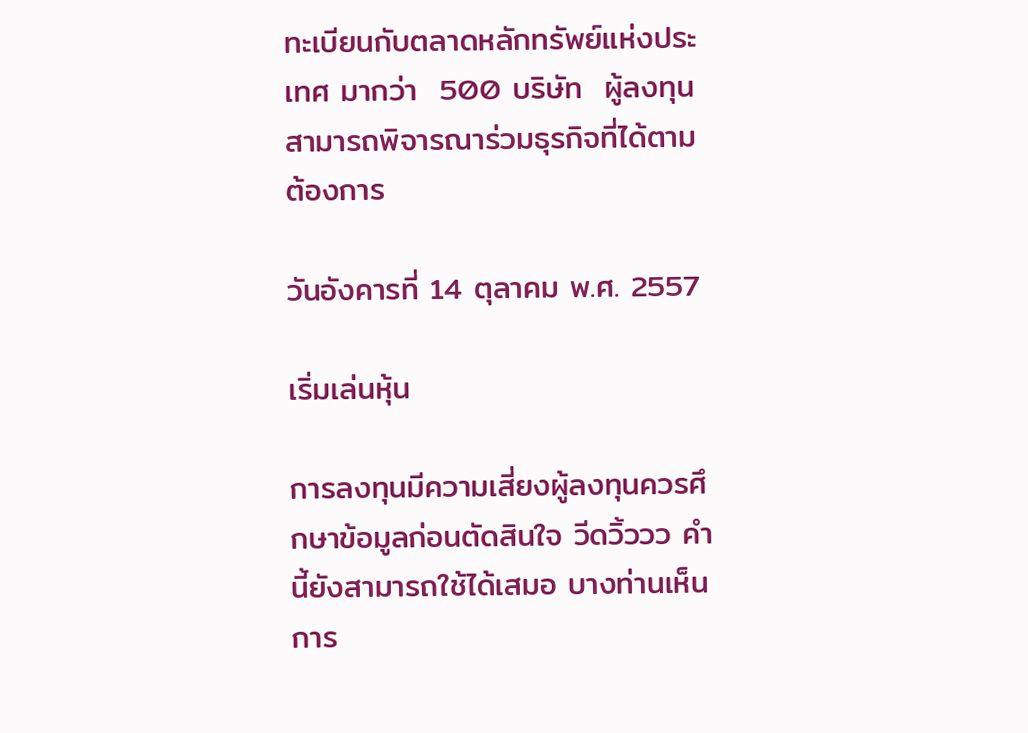ทะเบียนกับตลาดหลักทรัพย์แห่งประเทศ มากว่า  500 บริษัท  ผู้ลงทุนสามารถพิจารณาร่วมธุรกิจที่ได้ตามต้องการ

วันอังคารที่ 14 ตุลาคม พ.ศ. 2557

เริ่มเล่นหุ้น

การลงทุนมีความเสี่ยงผู้ลงทุนควรศึกษาข้อมูลก่อนตัดสินใจ วีดวิ้ววว คำนี้ยังสามารถใช้ได้เสมอ บางท่านเห็นการ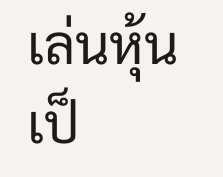เล่นหุ้นเป็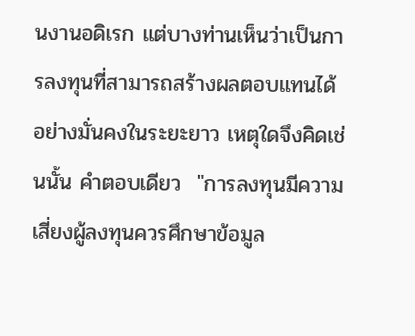นงานอดิเรก แต่บางท่านเห็นว่าเป็นการลงทุนที่สามารถสร้างผลตอบแทนได้อย่างมั่นคงในระยะยาว เหตุใดจึงคิดเช่นนั้น คำตอบเดียว  "การลงทุนมีความเสี่ยงผู้ลงทุนควรศึกษาข้อมูล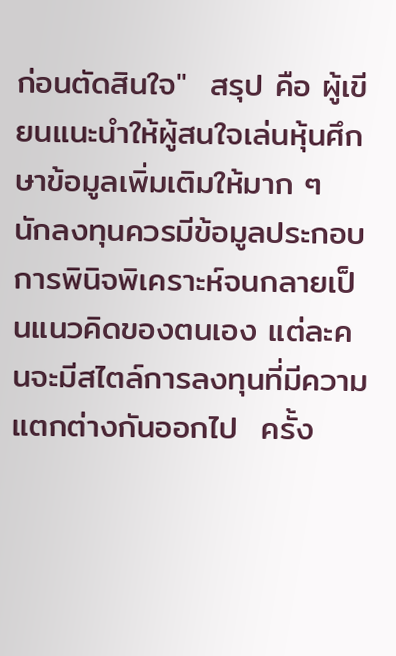ก่อนตัดสินใจ"  สรุป คือ ผู้เขียนแนะนำให้ผู้สนใจเล่นหุ้นศึกษาข้อมูลเพิ่มเติมให้มาก ๆ  นักลงทุนควรมีข้อมูลประกอบการพินิจพิเคราะห์จนกลายเป็นแนวคิดของตนเอง แต่ละคนจะมีสไตล์การลงทุนที่มีความแตกต่างกันออกไป  ครั้ง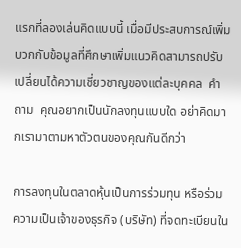แรกที่ลองเล่นคิดแบบนี้ เมื่อมีประสบการณ์เพิ่มบวกกับข้อมูลที่ศึกษาเพิ่มแนวคิดสามารถปรับเปลี่ยนได้ความเชี่ยวชาญของแต่ละบุคคล  คำถาม  คุณอยากเป็นนักลงทุนแบบใด อย่าคิดมากเรามาตามหาตัวตนของคุณกันดีกว่า

การลงทุนในตลาดหุ้นเป็นการร่วมทุน หรือร่วมความเป็นเจ้าของธุรกิจ (บริษัท) ที่จดทะเบียนใน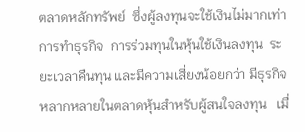ตลาดหลักทรัพย์  ซึ่งผู้ลงทุนจะใช้เงินไม่มากเท่าการทำธุรกิจ  การร่วมทุนในหุ้นใช้เงินลงทุน  ระยะเวลาคืนทุน และมีความเสี่ยงน้อยกว่า มีธุรกิจหลากหลายในตลาดหุ้นสำหรับผู้สนใจลงทุน   เมื่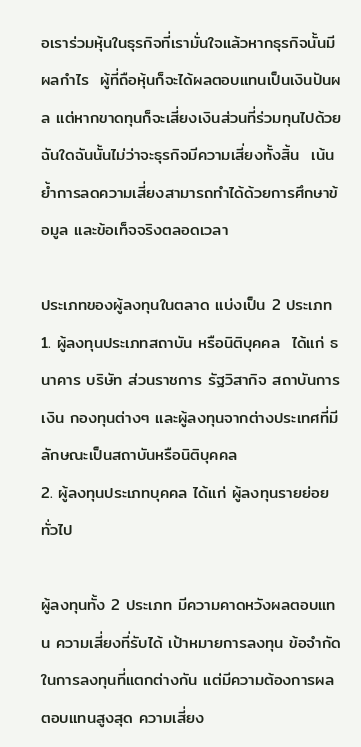อเราร่วมหุ้นในธุรกิจที่เรามั่นใจแล้วหากธุรกิจนั้นมีผลกำไร  ผู้ที่ถือหุ้นก็จะได้ผลตอบแทนเป็นเงินปันผล แต่หากขาดทุนก็จะเสี่ยงเงินส่วนที่ร่วมทุนไปด้วย  ฉันใดฉันนั้นไม่ว่าจะธุรกิจมีความเสี่ยงทั้งสิ้น  เน้นย้ำการลดความเสี่ยงสามารถทำได้ด้วยการศึกษาข้อมูล และข้อเท็จจริงตลอดเวลา

ประเภทของผู้ลงทุนในตลาด แบ่งเป็น 2 ประเภท
1. ผู้ลงทุนประเภทสถาบัน หรือนิติบุคคล  ได้แก่ ธนาคาร บริษัท ส่วนราชการ รัฐวิสากิจ สถาบันการเงิน กองทุนต่างๆ และผู้ลงทุนจากต่างประเทศที่มีลักษณะเป็นสถาบันหรือนิติบุคคล
2. ผู้ลงทุนประเภทบุคคล ได้แก่ ผู้ลงทุนรายย่อยทั่วไป

ผู้ลงทุนทั้ง 2 ประเภท มีความคาดหวังผลตอบแทน ความเสี่ยงที่รับได้ เป้าหมายการลงทุน ข้อจำกัดในการลงทุนที่แตกต่างกัน แต่มีความต้องการผลตอบแทนสูงสุด ความเสี่ยง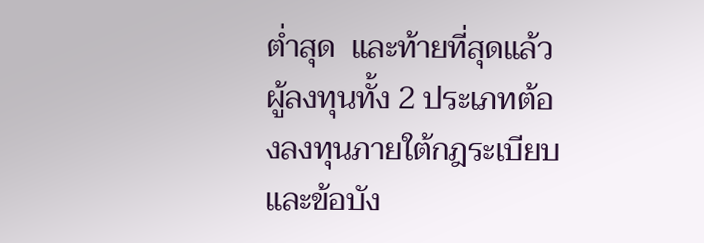ต่ำสุด  และท้ายที่สุดแล้วผู้ลงทุนทั้ง 2 ประเภทต้องลงทุนภายใต้กฎระเบียบและข้อบัง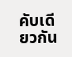คับเดียวกัน